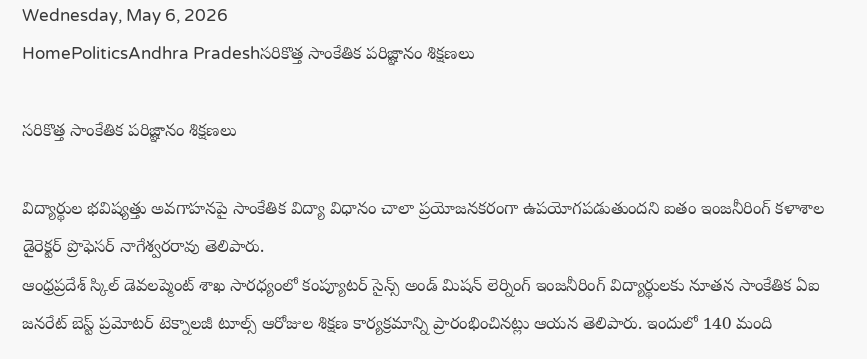Wednesday, May 6, 2026
HomePoliticsAndhra Pradeshసరికొత్త సాంకేతిక పరిజ్ఞానం శిక్షణలు

సరికొత్త సాంకేతిక పరిజ్ఞానం శిక్షణలు

విద్యార్థుల భవిష్యత్తు అవగాహనపై సాంకేతిక విద్యా విధానం చాలా ప్రయోజనకరంగా ఉపయోగపడుతుందని ఐతం ఇంజనీరింగ్ కళాశాల డైరెక్టర్ ప్రొఫెసర్ నాగేశ్వరరావు తెలిపారు.
ఆంధ్రప్రదేశ్ స్కిల్ డెవలప్మెంట్ శాఖ సారధ్యంలో కంప్యూటర్ సైన్స్ అండ్ మిషన్ లెర్నింగ్ ఇంజనీరింగ్ విద్యార్థులకు నూతన సాంకేతిక ఏఐ జనరేట్ బెస్ట్ ప్రమోటర్ టెక్నాలజీ టూల్స్ ఆరోజుల శిక్షణ కార్యక్రమాన్ని ప్రారంభించినట్లు ఆయన తెలిపారు. ఇందులో 140 మంది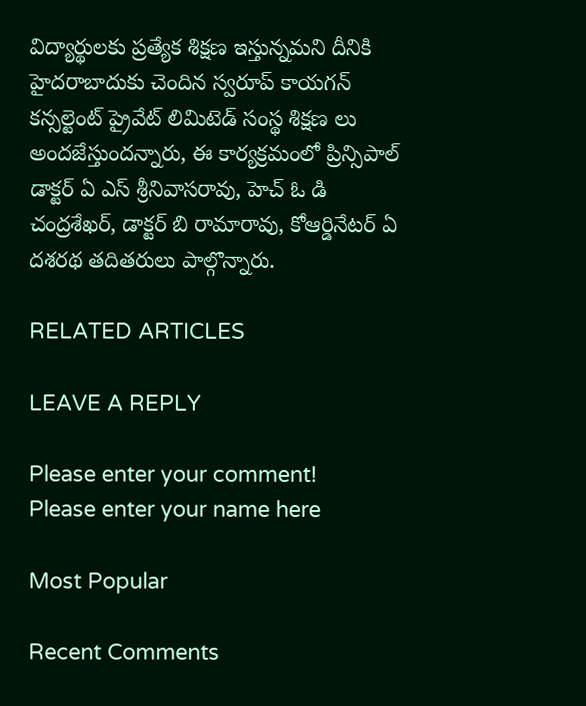విద్యార్థులకు ప్రత్యేక శిక్షణ ఇస్తున్నమని దీనికి హైదరాబాదుకు చెందిన స్వరూప్ కాయగన్ కన్సల్టెంట్ ప్రైవేట్ లిమిటెడ్ సంస్థ శిక్షణ లు అందజేస్తుందన్నారు, ఈ కార్యక్రమంలో ప్రిన్సిపాల్ డాక్టర్ ఏ ఎస్ శ్రీనివాసరావు, హెచ్ ఓ డి చంద్రశేఖర్, డాక్టర్ బి రామారావు, కోఆర్డినేటర్ ఏ దశరథ తదితరులు పాల్గొన్నారు.

RELATED ARTICLES

LEAVE A REPLY

Please enter your comment!
Please enter your name here

Most Popular

Recent Comments